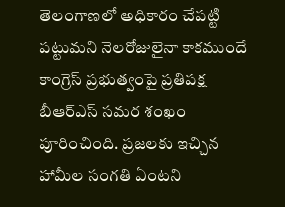తెలంగాణలో అధికారం చేపట్టి పట్టుమని నెలరోజులైనా కాకముందే కాంగ్రెస్ ప్రభుత్వంపై ప్రతిపక్ష బీఆర్ఎస్ సమర శంఖం పూరించింది. ప్రజలకు ఇచ్చిన హామీల సంగతి ఏంటని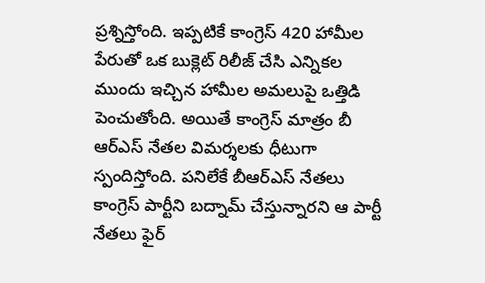ప్రశ్నిస్తోంది. ఇప్పటికే కాంగ్రెస్ 420 హామీల పేరుతో ఒక బుక్లెట్ రిలీజ్ చేసి ఎన్నికల ముందు ఇచ్చిన హామీల అమలుపై ఒత్తిడి పెంచుతోంది. అయితే కాంగ్రెస్ మాత్రం బీ ఆర్ఎస్ నేతల విమర్శలకు ధీటుగా స్పందిస్తోంది. పనిలేకే బీఆర్ఎస్ నేతలు కాంగ్రెస్ పార్టీని బద్నామ్ చేస్తున్నారని ఆ పార్టీ నేతలు ఫైర్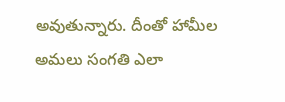అవుతున్నారు. దీంతో హామీల అమలు సంగతి ఎలా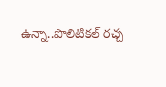ఉన్నా..పొలిటికల్ రచ్చ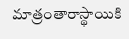మాత్రంతారాస్థాయికి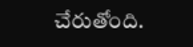చేరుతోంది.